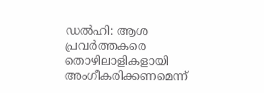ഡൽഹി: ആശ പ്രവർത്തകരെ തൊഴിലാളികളായി അംഗീകരിക്കണമെന്ന്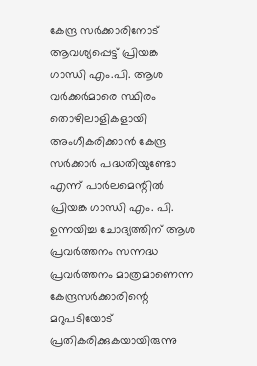കേന്ദ്ര സർക്കാരിനോട് ആവശ്യപ്പെട്ട് പ്രിയങ്ക ഗാന്ധി എം.പി. ആശ വർക്കർമാരെ സ്ഥിരം തൊഴിലാളികളായി അംഗീകരിക്കാൻ കേന്ദ്ര സർക്കാർ പദ്ധതിയുണ്ടോ എന്ന് പാർലമെന്റിൽ പ്രിയങ്ക ഗാന്ധി എം. പി. ഉന്നയിച്ച ചോദ്യത്തിന് ആശ പ്രവർത്തനം സന്നദ്ധ പ്രവർത്തനം മാത്രമാണെന്ന കേന്ദ്രസർക്കാരിന്റെ മറുപടിയോട് പ്രതികരിക്കുകയായിരുന്നു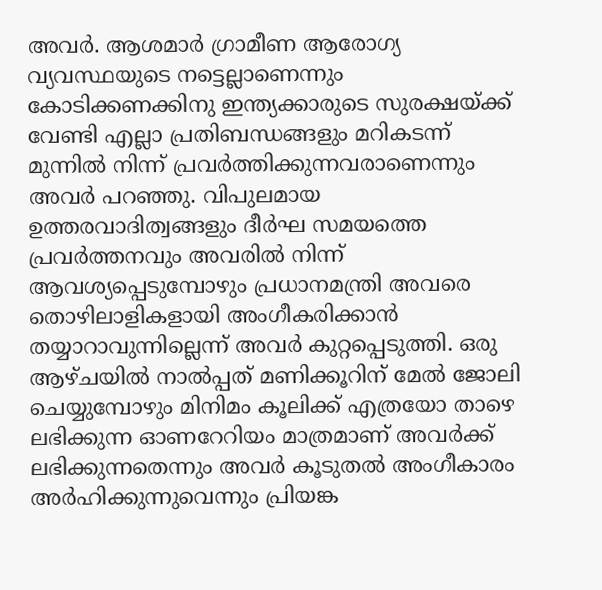അവർ. ആശമാർ ഗ്രാമീണ ആരോഗ്യ വ്യവസ്ഥയുടെ നട്ടെല്ലാണെന്നും കോടിക്കണക്കിനു ഇന്ത്യക്കാരുടെ സുരക്ഷയ്ക്ക് വേണ്ടി എല്ലാ പ്രതിബന്ധങ്ങളും മറികടന്ന് മുന്നിൽ നിന്ന് പ്രവർത്തിക്കുന്നവരാണെന്നും അവർ പറഞ്ഞു. വിപുലമായ ഉത്തരവാദിത്വങ്ങളും ദീർഘ സമയത്തെ പ്രവർത്തനവും അവരിൽ നിന്ന് ആവശ്യപ്പെടുമ്പോഴും പ്രധാനമന്ത്രി അവരെ തൊഴിലാളികളായി അംഗീകരിക്കാൻ തയ്യാറാവുന്നില്ലെന്ന് അവർ കുറ്റപ്പെടുത്തി. ഒരു ആഴ്ചയിൽ നാൽപ്പത് മണിക്കൂറിന് മേൽ ജോലി ചെയ്യുമ്പോഴും മിനിമം കൂലിക്ക് എത്രയോ താഴെ ലഭിക്കുന്ന ഓണറേറിയം മാത്രമാണ് അവർക്ക് ലഭിക്കുന്നതെന്നും അവർ കൂടുതൽ അംഗീകാരം അർഹിക്കുന്നുവെന്നും പ്രിയങ്ക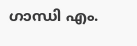ഗാന്ധി എം.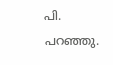പി. പറഞ്ഞു.